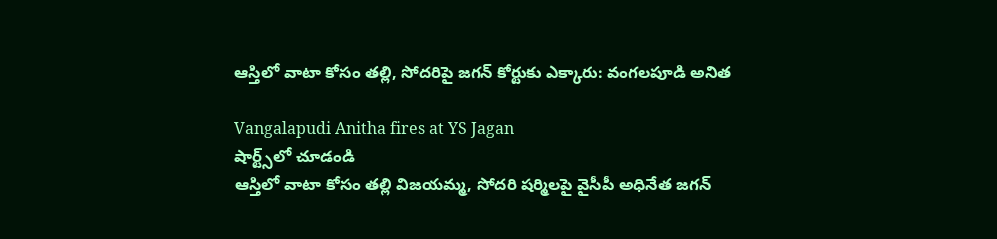ఆస్తిలో వాటా కోసం తల్లి, సోదరిపై జగన్ కోర్టుకు ఎక్కారు: వంగలపూడి అనిత

Vangalapudi Anitha fires at YS Jagan
షార్ట్స్‌లో చూడండి
ఆస్తిలో వాటా కోసం తల్లి విజయమ్మ, సోదరి షర్మిలపై వైసీపీ అధినేత జగన్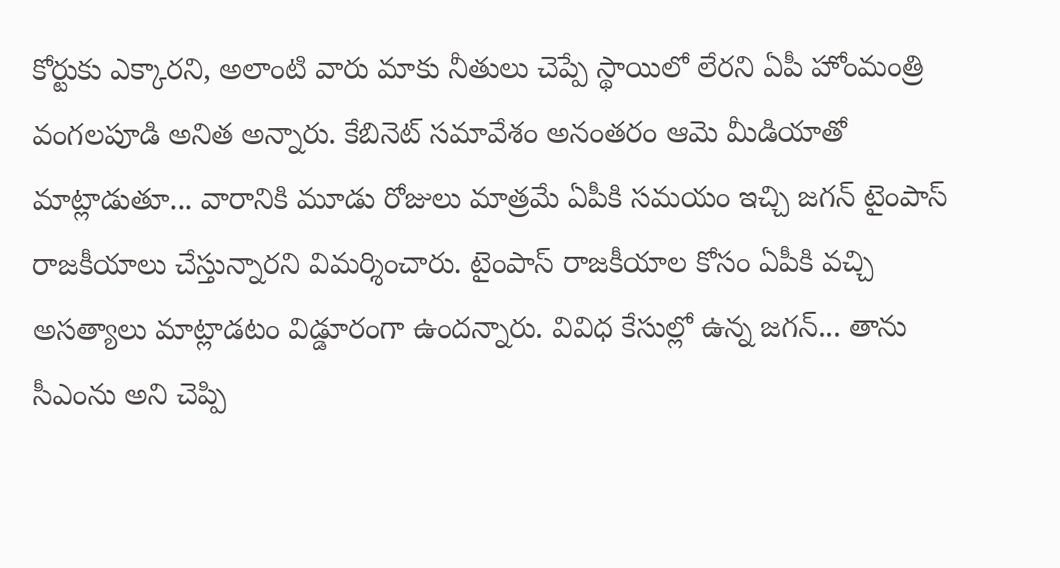కోర్టుకు ఎక్కారని, అలాంటి వారు మాకు నీతులు చెప్పే స్థాయిలో లేరని ఏపీ హోంమంత్రి వంగలపూడి అనిత అన్నారు. కేబినెట్ సమావేశం అనంతరం ఆమె మీడియాతో మాట్లాడుతూ... వారానికి మూడు రోజులు మాత్రమే ఏపీకి సమయం ఇచ్చి జగన్ టైంపాస్ రాజకీయాలు చేస్తున్నారని విమర్శించారు. టైంపాస్ రాజకీయాల కోసం ఏపీకి వచ్చి అసత్యాలు మాట్లాడటం విడ్డూరంగా ఉందన్నారు. వివిధ కేసుల్లో ఉన్న జగన్... తాను సీఎంను అని చెప్పి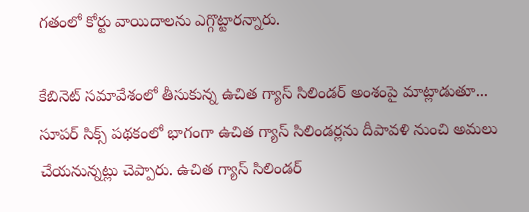గతంలో కోర్టు వాయిదాలను ఎగ్గొట్టారన్నారు.

కేబినెట్ సమావేశంలో తీసుకున్న ఉచిత గ్యాస్ సిలిండర్ అంశంపై మాట్లాడుతూ... సూపర్ సిక్స్ పథకంలో భాగంగా ఉచిత గ్యాస్ సిలిండర్లను దీపావళి నుంచి అమలు చేయనున్నట్లు చెప్పారు. ఉచిత గ్యాస్ సిలిండర్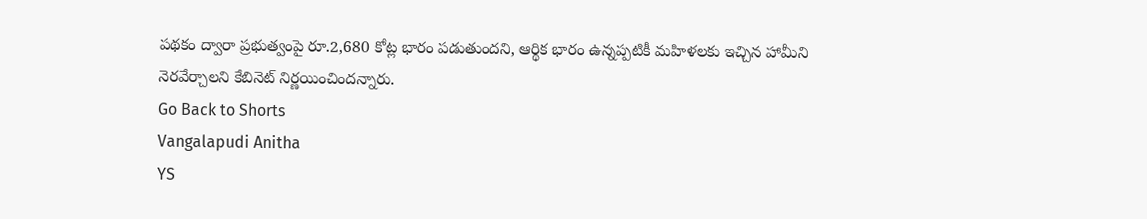పథకం ద్వారా ప్రభుత్వంపై రూ.2,680 కోట్ల భారం పడుతుందని, ఆర్థిక భారం ఉన్నప్పటికీ మహిళలకు ఇచ్చిన హామీని నెరవేర్చాలని కేబినెట్ నిర్ణయించిందన్నారు.
Go Back to Shorts
Vangalapudi Anitha
YS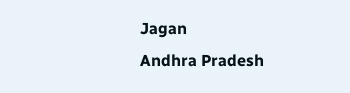Jagan
Andhra Pradesh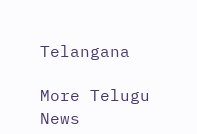Telangana

More Telugu News